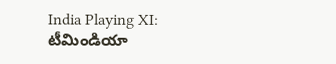India Playing XI: టీమిండియా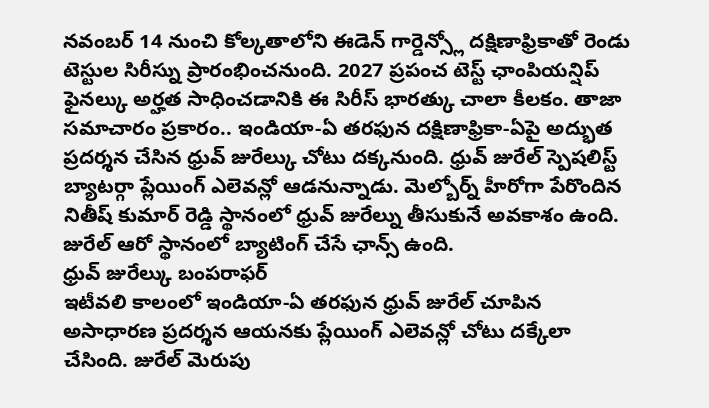నవంబర్ 14 నుంచి కోల్కతాలోని ఈడెన్ గార్డెన్స్లో దక్షిణాఫ్రికాతో రెండు టెస్టుల సిరీస్ను ప్రారంభించనుంది. 2027 ప్రపంచ టెస్ట్ ఛాంపియన్షిప్ ఫైనల్కు అర్హత సాధించడానికి ఈ సిరీస్ భారత్కు చాలా కీలకం. తాజా సమాచారం ప్రకారం.. ఇండియా-ఏ తరఫున దక్షిణాఫ్రికా-ఏపై అద్భుత ప్రదర్శన చేసిన ధ్రువ్ జురేల్కు చోటు దక్కనుంది. ధ్రువ్ జురేల్ స్పెషలిస్ట్ బ్యాటర్గా ప్లేయింగ్ ఎలెవన్లో ఆడనున్నాడు. మెల్బోర్న్ హీరోగా పేరొందిన నితీష్ కుమార్ రెడ్డి స్థానంలో ధ్రువ్ జురేల్ను తీసుకునే అవకాశం ఉంది. జురేల్ ఆరో స్థానంలో బ్యాటింగ్ చేసే ఛాన్స్ ఉంది.
ధ్రువ్ జురేల్కు బంపరాఫర్
ఇటీవలి కాలంలో ఇండియా-ఏ తరఫున ధ్రువ్ జురేల్ చూపిన అసాధారణ ప్రదర్శన ఆయనకు ప్లేయింగ్ ఎలెవన్లో చోటు దక్కేలా చేసింది. జురేల్ మెరుపు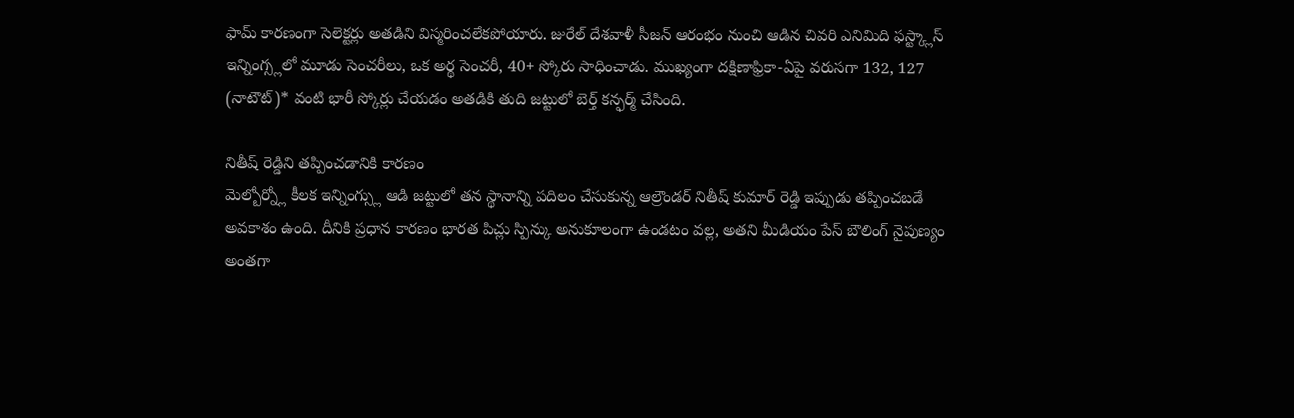ఫామ్ కారణంగా సెలెక్టర్లు అతడిని విస్మరించలేకపోయారు. జురేల్ దేశవాళీ సీజన్ ఆరంభం నుంచి ఆడిన చివరి ఎనిమిది ఫస్ట్క్లాస్ ఇన్నింగ్స్లలో మూడు సెంచరీలు, ఒక అర్థ సెంచరీ, 40+ స్కోరు సాధించాడు. ముఖ్యంగా దక్షిణాఫ్రికా-ఏపై వరుసగా 132, 127 (నాటౌట్)* వంటి భారీ స్కోర్లు చేయడం అతడికి తుది జట్టులో బెర్త్ కన్ఫర్మ్ చేసింది.

నితీష్ రెడ్డిని తప్పించడానికి కారణం
మెల్బోర్న్లో కీలక ఇన్నింగ్స్లు ఆడి జట్టులో తన స్థానాన్ని పదిలం చేసుకున్న ఆల్రౌండర్ నితీష్ కుమార్ రెడ్డి ఇప్పుడు తప్పించబడే అవకాశం ఉంది. దీనికి ప్రధాన కారణం భారత పిచ్లు స్పిన్కు అనుకూలంగా ఉండటం వల్ల, అతని మీడియం పేస్ బౌలింగ్ నైపుణ్యం అంతగా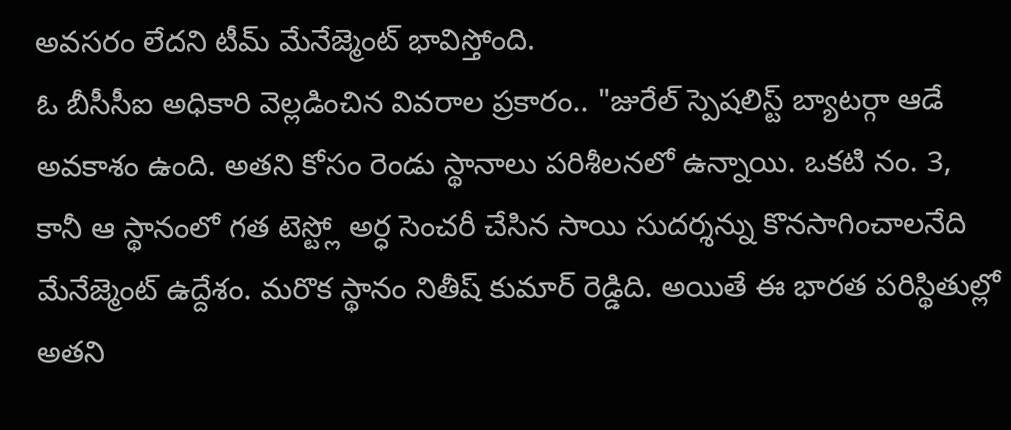అవసరం లేదని టీమ్ మేనేజ్మెంట్ భావిస్తోంది.
ఓ బీసీసీఐ అధికారి వెల్లడించిన వివరాల ప్రకారం.. "జురేల్ స్పెషలిస్ట్ బ్యాటర్గా ఆడే అవకాశం ఉంది. అతని కోసం రెండు స్థానాలు పరిశీలనలో ఉన్నాయి. ఒకటి నం. 3, కానీ ఆ స్థానంలో గత టెస్ట్లో అర్ధ సెంచరీ చేసిన సాయి సుదర్శన్ను కొనసాగించాలనేది మేనేజ్మెంట్ ఉద్దేశం. మరొక స్థానం నితీష్ కుమార్ రెడ్డిది. అయితే ఈ భారత పరిస్థితుల్లో అతని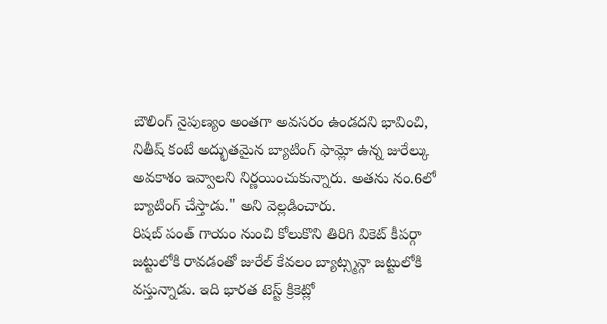బౌలింగ్ నైపుణ్యం అంతగా అవసరం ఉండదని భావించి, నితీష్ కంటే అద్భుతమైన బ్యాటింగ్ ఫామ్లో ఉన్న జురేల్కు అవకాశం ఇవ్వాలని నిర్ణయించుకున్నారు. అతను నం.6లో బ్యాటింగ్ చేస్తాడు." అని వెల్లడించారు.
రిషబ్ పంత్ గాయం నుంచి కోలుకొని తిరిగి వికెట్ కీపర్గా జట్టులోకి రావడంతో జురేల్ కేవలం బ్యాట్స్మన్గా జట్టులోకి వస్తున్నాడు. ఇది భారత టెస్ట్ క్రికెట్లో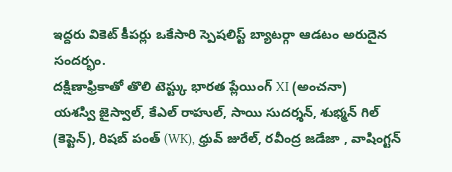ఇద్దరు వికెట్ కీపర్లు ఒకేసారి స్పెషలిస్ట్ బ్యాటర్గా ఆడటం అరుదైన సందర్భం.
దక్షిణాఫ్రికాతో తొలి టెస్ట్కు భారత ప్లేయింగ్ XI (అంచనా)
యశస్వి జైస్వాల్, కేఎల్ రాహుల్, సాయి సుదర్శన్, శుభ్మన్ గిల్ (కెప్టెన్), రిషబ్ పంత్ (WK), ధ్రువ్ జురేల్, రవీంద్ర జడేజా , వాషింగ్టన్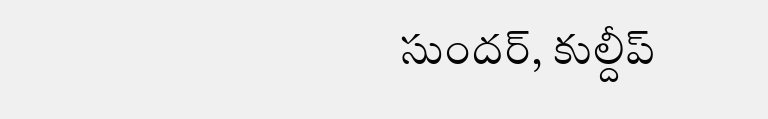సుందర్, కుల్దీప్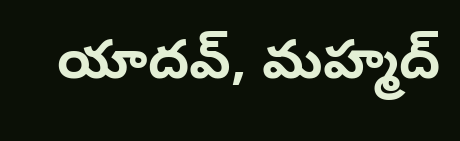యాదవ్, మహ్మద్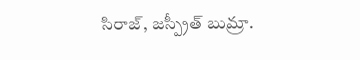సిరాజ్, జస్ప్రీత్ బుమ్రా.